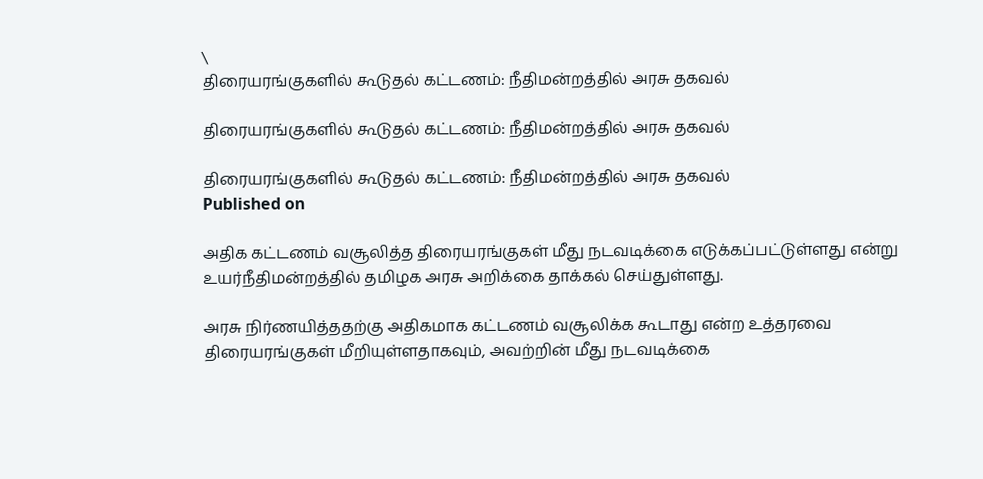\
திரையரங்குகளில் கூடுதல் கட்டணம்: நீதிமன்றத்தில் அரசு தகவல்

திரையரங்குகளில் கூடுதல் கட்டணம்: நீதிமன்றத்தில் அரசு தகவல்

திரையரங்குகளில் கூடுதல் கட்டணம்: நீதிமன்றத்தில் அரசு தகவல்
Published on

அதிக கட்டணம் வசூலித்த திரையரங்குகள் மீது நடவடிக்கை எடுக்கப்பட்டுள்ளது என்று உயர்நீதிமன்றத்தில் தமிழக அரசு அறிக்கை தாக்கல் செய்துள்ளது.

அரசு நிர்ணயித்ததற்கு அதிகமாக கட்டணம் வசூலிக்க கூடாது என்ற உத்தரவை திரையரங்குகள் மீறியுள்ளதாகவும், அவற்றின் மீது நடவடிக்கை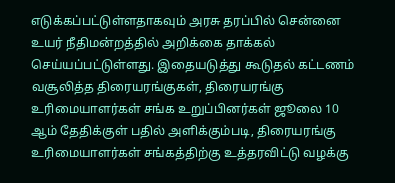எடுக்கப்பட்டுள்ளதாகவும் அரசு தரப்பில் சென்னை உயர் நீதிமன்றத்தில் அறிக்கை தாக்கல் செய்யப்பட்டுள்ளது. இதையடுத்து கூடுதல் கட்டணம் வசூலித்த திரையரங்குகள், திரையரங்கு உரிமையாளர்கள் சங்க உறுப்பினர்கள் ஜூலை 10 ஆம் தேதிக்குள் பதில் அளிக்கும்படி, திரையரங்கு உரிமையாளர்கள் சங்கத்திற்கு உத்தரவிட்டு வழக்கு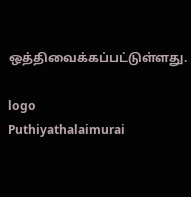ஒத்திவைக்கப்பட்டுள்ளது.

logo
Puthiyathalaimurai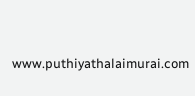www.puthiyathalaimurai.com